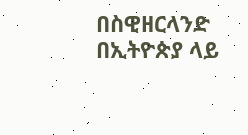በስዊዘርላንድ በኢትዮጵያ ላይ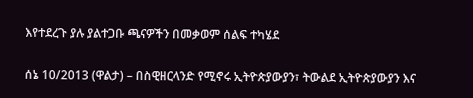እየተደረጉ ያሉ ያልተጋቡ ጫናዎችን በመቃወም ሰልፍ ተካሄደ

ሰኔ 10/2013 (ዋልታ) – በስዊዘርላንድ የሚኖሩ ኢትዮጵያውያን፣ ትውልደ ኢትዮጵያውያን እና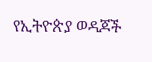የኢትዮጵያ ወዳጆች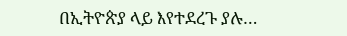በኢትዮጵያ ላይ እየተደረጉ ያሉ…